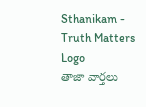Sthanikam - Truth Matters
Logo
తాజా వార్తలు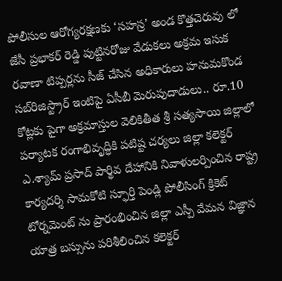పోలీసుల ఆరోగ్యరక్షణకు ‘సహస్ర’ అండ కొత్తచెరువు లో జేసీ ప్రభాకర్ రెడ్డి పుట్టినరోజు వేడుకలు అక్రమ ఇసుక రవాణా టిప్పర్లను సీజ్ చేసిన అధికారులు హనుమకొండ సబ్‌రిజిస్ట్రార్ ఇంటిపై ఏసీబీ మెరుపుదాడులు.. రూ.10 కోట్లకు పైగా అక్రమాస్తుల వెలికితీత శ్రీ సత్యసాయి జిల్లాలో పర్యాటక రంగాభివృద్ధికి పటిష్ట చర్యలు జిల్లా కలెక్టర్ ఎ.శ్యామ్ ప్రసాద్ పార్థివ దేహానికి నివాళులర్పించిన రాష్ట్ర కార్యదర్శి సామకోటి స్ఫూర్తి పెండ్లి పోలీసింగ్ క్రికెట్ టోర్నమెంట్ ను ప్రారంభించిన జిల్లా ఎస్పీ వేమన విజ్ఞాన యాత్ర బస్సును పరిశీలించిన కలెక్టర్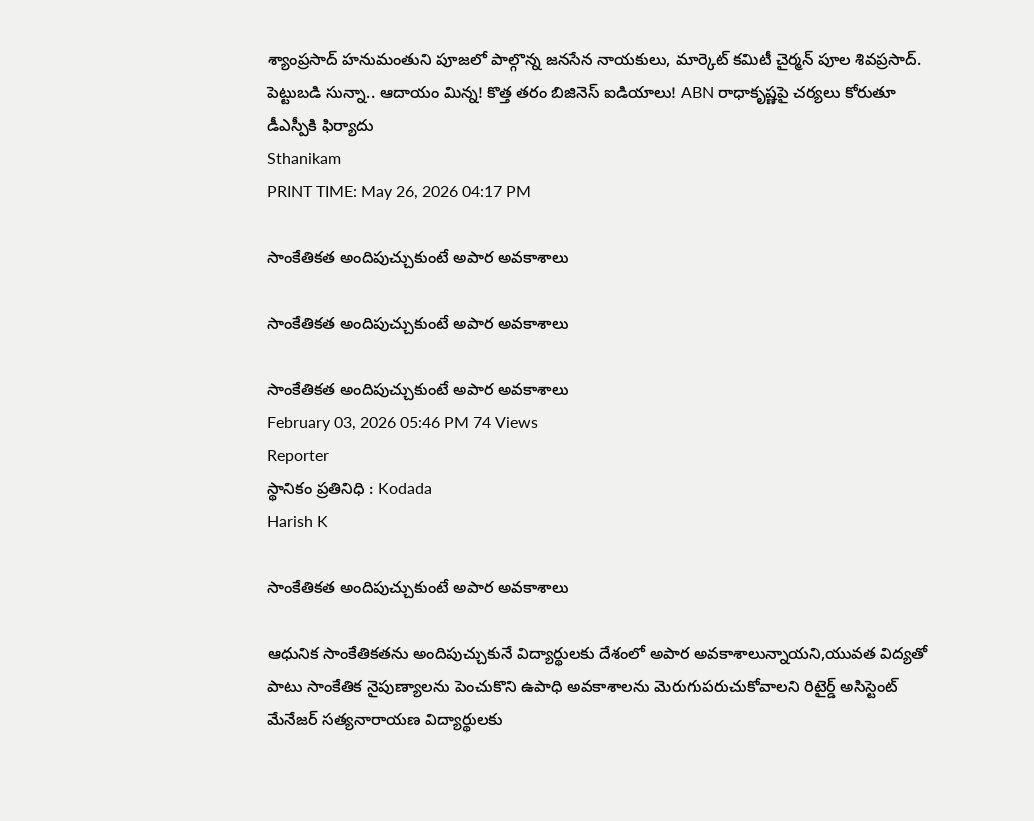శ్యాంప్రసాద్ హనుమంతుని పూజలో పాల్గొన్న జనసేన నాయకులు, మార్కెట్ కమిటీ చైర్మన్ పూల శివప్రసాద్. పెట్టుబడి సున్నా.. ఆదాయం మిన్న! కొత్త తరం బిజినెస్ ఐడియాలు! ABN రాధాకృష్ణపై చర్యలు కోరుతూ డీఎస్పీకి ఫిర్యాదు
Sthanikam
PRINT TIME: May 26, 2026 04:17 PM

సాంకేతికత అందిపుచ్చుకుంటే అపార అవకాశాలు

సాంకేతికత అందిపుచ్చుకుంటే అపార అవకాశాలు

సాంకేతికత అందిపుచ్చుకుంటే అపార అవకాశాలు
February 03, 2026 05:46 PM 74 Views
Reporter
స్థానికం ప్రతినిధి : Kodada
Harish K

సాంకేతికత అందిపుచ్చుకుంటే అపార అవకాశాలు

ఆధునిక సాంకేతికతను అందిపుచ్చుకునే విద్యార్థులకు దేశంలో అపార అవకాశాలున్నాయని,యువత విద్యతో పాటు సాంకేతిక నైపుణ్యాలను పెంచుకొని ఉపాధి అవకాశాలను మెరుగుపరుచుకోవాలని రిటైర్డ్ అసిస్టెంట్ మేనేజర్ సత్యనారాయణ విద్యార్థులకు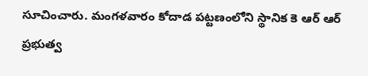సూచించారు. మంగళవారం కోదాడ పట్టణంలోని స్థానిక కె ఆర్ ఆర్ ప్రభుత్వ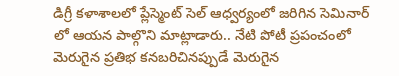డిగ్రీ కళాశాలలో ప్లేస్మెంట్ సెల్ ఆధ్వర్యంలో జరిగిన సెమినార్ లో ఆయన పాల్గొని మాట్లాడారు.. నేటి పోటీ ప్రపంచంలో మెరుగైన ప్రతిభ కనబరిచినప్పుడే మెరుగైన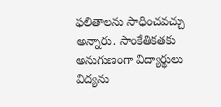ఫలితాలను సాధించవచ్చు అన్నారు. సాంకేతికతకు అనుగుణంగా విద్యార్థులు విద్యను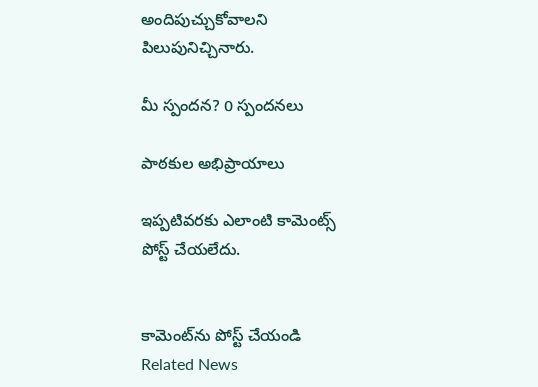అందిపుచ్చుకోవాలని పిలుపునిచ్చినారు.

మీ స్పందన? 0 స్పందనలు

పాఠకుల అభిప్రాయాలు

ఇప్పటివరకు ఎలాంటి కామెంట్స్ పోస్ట్ చేయలేదు.


కామెంట్‌ను పోస్ట్ చేయండి
Related News